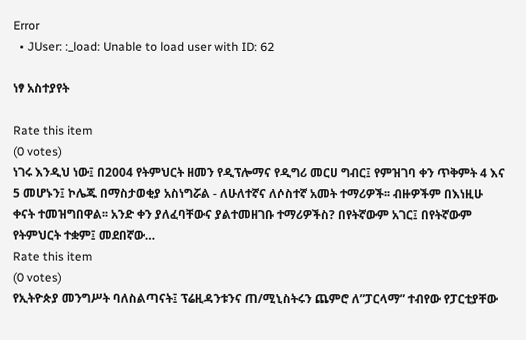Error
  • JUser: :_load: Unable to load user with ID: 62

ነፃ አስተያየት

Rate this item
(0 votes)
ነገሩ እንዲህ ነው፤ በ2004 የትምህርት ዘመን የዲፕሎማና የዲግሪ መርሀ ግብር፤ የምዝገባ ቀን ጥቅምት 4 እና 5 መሆኑን፤ ኮሌጁ በማስታወቂያ አስነግሯል - ለሁለተኛና ለሶስተኛ አመት ተማሪዎች፡፡ ብዙዎችም በእነዚሁ ቀናት ተመዝግበዋል፡፡ አንድ ቀን ያለፈባቸውና ያልተመዘገቡ ተማሪዎችስ? በየትኛውም አገር፤ በየትኛውም የትምህርት ተቋም፤ መደበኛው…
Rate this item
(0 votes)
የኢትዮጵያ መንግሥት ባለስልጣናት፤ ፕሬዚዳንቱንና ጠ/ሚኒስትሩን ጨምሮ ለ”ፓርላማ” ተብየው የፓርቲያቸው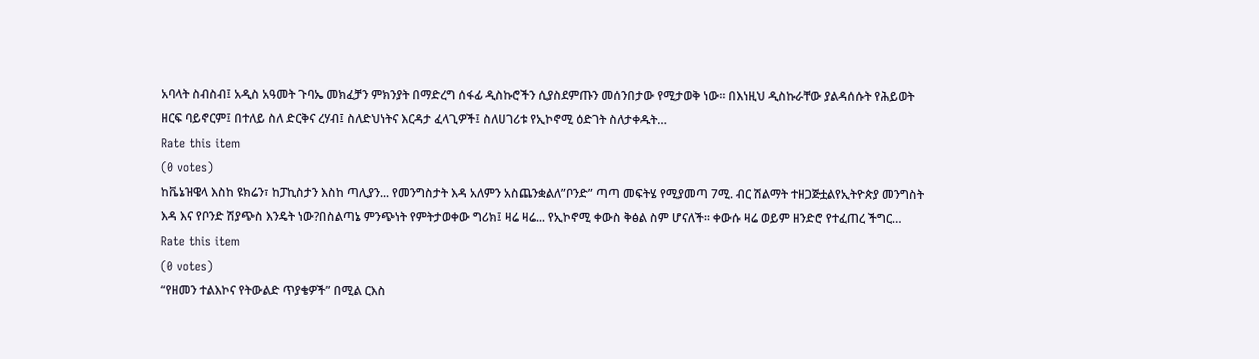አባላት ስብስብ፤ አዲስ አዓመት ጉባኤ መክፈቻን ምክንያት በማድረግ ሰፋፊ ዲስኩሮችን ሲያስደምጡን መሰንበታው የሚታወቅ ነው፡፡ በእነዚህ ዲስኩራቸው ያልዳሰሱት የሕይወት ዘርፍ ባይኖርም፤ በተለይ ስለ ድርቅና ረሃብ፤ ስለድህነትና እርዳታ ፈላጊዎች፤ ስለሀገሪቱ የኢኮኖሚ ዕድገት ስለታቀዱት…
Rate this item
(0 votes)
ከቬኔዝዌላ እስከ ዩክሬን፣ ከፓኪስታን እስከ ጣሊያን... የመንግስታት እዳ አለምን አስጨንቋልለ”ቦንድ” ጣጣ መፍትሄ የሚያመጣ 7ሚ. ብር ሽልማት ተዘጋጅቷልየኢትዮጵያ መንግስት እዳ እና የቦንድ ሽያጭስ እንዴት ነው?በስልጣኔ ምንጭነት የምትታወቀው ግሪክ፤ ዛሬ ዛሬ... የኢኮኖሚ ቀውስ ቅፅል ስም ሆናለች። ቀውሱ ዛሬ ወይም ዘንድሮ የተፈጠረ ችግር…
Rate this item
(0 votes)
“የዘመን ተልእኮና የትውልድ ጥያቄዎች” በሚል ርእስ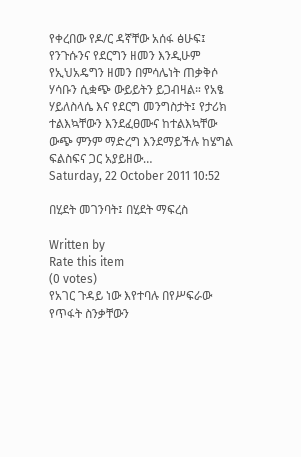የቀረበው የዶ/ር ዳኛቸው አሰፋ ፅሁፍ፤ የንጉሱንና የደርግን ዘመን እንዲሁም የኢህአዴግን ዘመን በምሳሌነት ጠቃቅሶ ሃሳቡን ሲቋጭ ውይይትን ይጋብዛል። የአፄ ሃይለስላሴ እና የደርግ መንግስታት፤ የታሪክ ተልእኳቸውን እንደፈፀሙና ከተልእኳቸው ውጭ ምንም ማድረግ እንደማይችሉ ከሄግል ፍልስፍና ጋር አያይዘው…
Saturday, 22 October 2011 10:52

በሂደት መገንባት፤ በሂደት ማፍረስ

Written by
Rate this item
(0 votes)
የአገር ጉዳይ ነው እየተባሉ በየሥፍራው የጥፋት ስንቃቸውን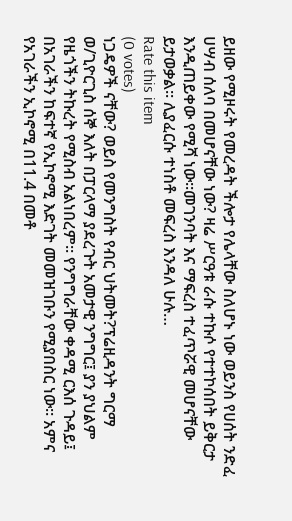ይዘው የሚዞሩት የመረዳት ችሎታ የሌላቸው ስለሆኑ ነው ወይንስ የሀሰት ንድፈ ሀሣብ ሰለባ በመሆናቸው ነው? ዛሬ ሥርዓቱ ራሱ ተኩሶ የተተኮሰበት ይቅርታ እንዲጠይቀው የሚሻ ነው፡፡መገንባት እና ማፍረስ ተፈጥሯዊ መሆናቸው ይታወቃል፡፡ ሊያፈርሱ ተነስቶ መፍረስ እንዳለ ሁሉ…
Rate this item
(0 votes)
ነጋዴዎች ናቸው? ወይስ የመንግስት የብር ህትመት?ፕሬዚዳንት ግርማ ወ/ጊዮርጊስ ሰኞ እለት በፓርላማ ያደረጉት አመታዊ ንግግር፤ ያን ያህልም የዜጎችን ትኩረት የሚስብ አልነበረም። የንግግራቸው ቀዳሚ ርእሰ ጉዳይ፤ በአገራችን ከፍተኛ የኢኮኖሚ እድገት መመዝገቡን የሚያበስር ነው። አምና የአገራችን ኢኮኖሚ በ11.4 በመቶ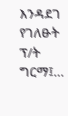እንዳደገ የገለፁት ፕ/ት ግርማ፤…